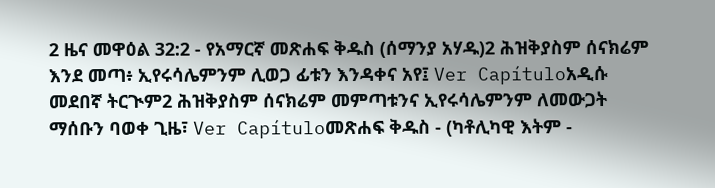2 ዜና መዋዕል 32:2 - የአማርኛ መጽሐፍ ቅዱስ (ሰማንያ አሃዱ)2 ሕዝቅያስም ሰናክሬም እንደ መጣ፥ ኢየሩሳሌምንም ሊወጋ ፊቱን እንዳቀና አየ፤ Ver Capítuloአዲሱ መደበኛ ትርጒም2 ሕዝቅያስም ሰናክሬም መምጣቱንና ኢየሩሳሌምንም ለመውጋት ማሰቡን ባወቀ ጊዜ፣ Ver Capítuloመጽሐፍ ቅዱስ - (ካቶሊካዊ እትም -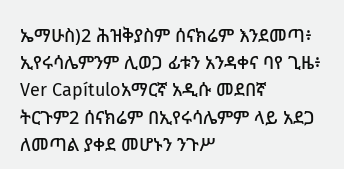ኤማሁስ)2 ሕዝቅያስም ሰናክሬም እንደመጣ፥ ኢየሩሳሌምንም ሊወጋ ፊቱን አንዳቀና ባየ ጊዜ፥ Ver Capítuloአማርኛ አዲሱ መደበኛ ትርጉም2 ሰናክሬም በኢየሩሳሌምም ላይ አደጋ ለመጣል ያቀደ መሆኑን ንጉሥ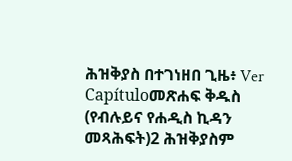ሕዝቅያስ በተገነዘበ ጊዜ፥ Ver Capítuloመጽሐፍ ቅዱስ (የብሉይና የሐዲስ ኪዳን መጻሕፍት)2 ሕዝቅያስም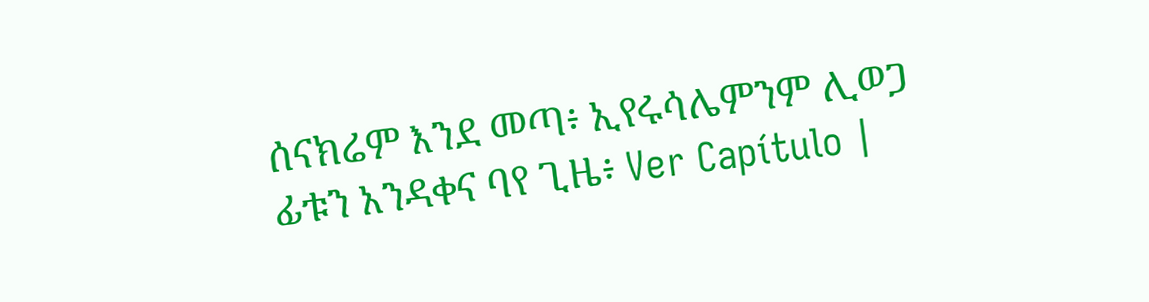ሰናክሬም እንደ መጣ፥ ኢየሩሳሌምንም ሊወጋ ፊቱን አንዳቀና ባየ ጊዜ፥ Ver Capítulo |